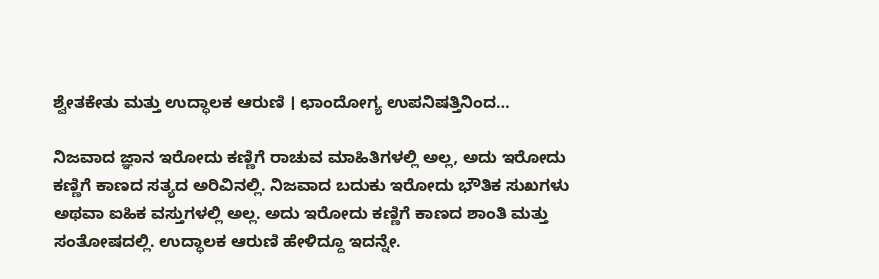ಶ್ವೇತಕೇತು ಮತ್ತು ಉದ್ಧಾಲಕ ಆರುಣಿ । ಛಾಂದೋಗ್ಯ ಉಪನಿಷತ್ತಿನಿಂದ…

ನಿಜವಾದ ಜ್ಞಾನ ಇರೋದು ಕಣ್ಣಿಗೆ ರಾಚುವ ಮಾಹಿತಿಗಳಲ್ಲಿ ಅಲ್ಲ, ಅದು ಇರೋದು ಕಣ್ಣಿಗೆ ಕಾಣದ ಸತ್ಯದ ಅರಿವಿನಲ್ಲಿ. ನಿಜವಾದ ಬದುಕು ಇರೋದು ಭೌತಿಕ ಸುಖಗಳು ಅಥವಾ ಐಹಿಕ ವಸ್ತುಗಳಲ್ಲಿ ಅಲ್ಲ. ಅದು ಇರೋದು ಕಣ್ಣಿಗೆ ಕಾಣದ ಶಾಂತಿ ಮತ್ತು ಸಂತೋಷದಲ್ಲಿ. ಉದ್ಧಾಲಕ ಆರುಣಿ ಹೇಳಿದ್ದೂ ಇದನ್ನೇ.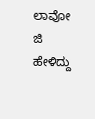ಲಾವೋ ಜಿ ಹೇಳಿದ್ದು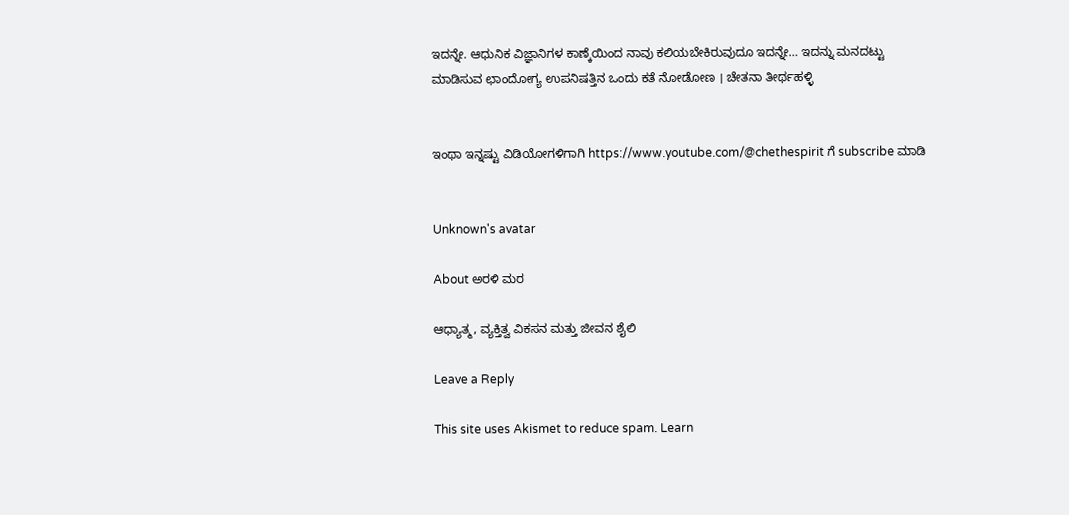ಇದನ್ನೇ. ಆಧುನಿಕ ವಿಜ್ಞಾನಿಗಳ ಕಾಣ್ಕೆಯಿಂದ ನಾವು ಕಲಿಯಬೇಕಿರುವುದೂ ಇದನ್ನೇ… ಇದನ್ನು ಮನದಟ್ಟು ಮಾಡಿಸುವ ಛಾಂದೋಗ್ಯ ಉಪನಿಷತ್ತಿನ ಒಂದು ಕತೆ ನೋಡೋಣ । ಚೇತನಾ ತೀರ್ಥಹಳ್ಳಿ


ಇಂಥಾ ಇನ್ನಷ್ಟು ವಿಡಿಯೋಗಳಿಗಾಗಿ https://www.youtube.com/@chethespirit ಗೆ subscribe ಮಾಡಿ


Unknown's avatar

About ಅರಳಿ ಮರ

ಆಧ್ಯಾತ್ಮ, ವ್ಯಕ್ತಿತ್ವ ವಿಕಸನ ಮತ್ತು ಜೀವನ ಶೈಲಿ

Leave a Reply

This site uses Akismet to reduce spam. Learn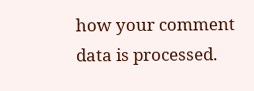how your comment data is processed.